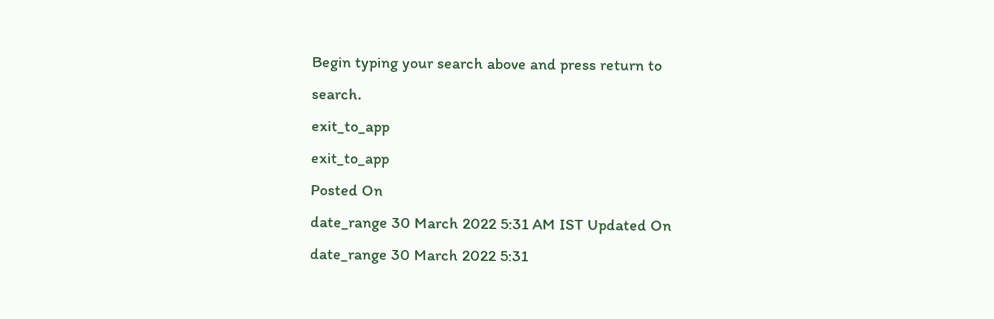Begin typing your search above and press return to search.
exit_to_app
exit_to_app
Posted On
date_range 30 March 2022 5:31 AM IST Updated On
date_range 30 March 2022 5:31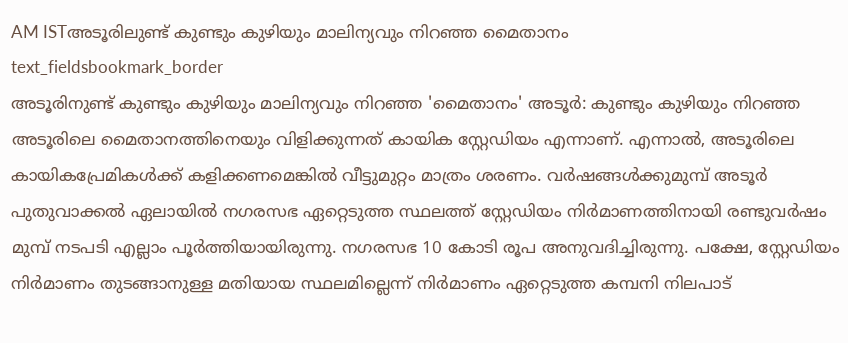AM ISTഅടൂരിലുണ്ട് കുണ്ടും കുഴിയും മാലിന്യവും നിറഞ്ഞ മൈതാനം
text_fieldsbookmark_border
അടൂരിനുണ്ട് കുണ്ടും കുഴിയും മാലിന്യവും നിറഞ്ഞ 'മൈതാനം' അടൂർ: കുണ്ടും കുഴിയും നിറഞ്ഞ അടൂരിലെ മൈതാനത്തിനെയും വിളിക്കുന്നത് കായിക സ്റ്റേഡിയം എന്നാണ്. എന്നാൽ, അടൂരിലെ കായികപ്രേമികൾക്ക് കളിക്കണമെങ്കിൽ വീട്ടുമുറ്റം മാത്രം ശരണം. വർഷങ്ങൾക്കുമുമ്പ് അടൂർ പുതുവാക്കൽ ഏലായിൽ നഗരസഭ ഏറ്റെടുത്ത സ്ഥലത്ത് സ്റ്റേഡിയം നിർമാണത്തിനായി രണ്ടുവർഷം മുമ്പ് നടപടി എല്ലാം പൂർത്തിയായിരുന്നു. നഗരസഭ 10 കോടി രൂപ അനുവദിച്ചിരുന്നു. പക്ഷേ, സ്റ്റേഡിയം നിർമാണം തുടങ്ങാനുള്ള മതിയായ സ്ഥലമില്ലെന്ന് നിർമാണം ഏറ്റെടുത്ത കമ്പനി നിലപാട്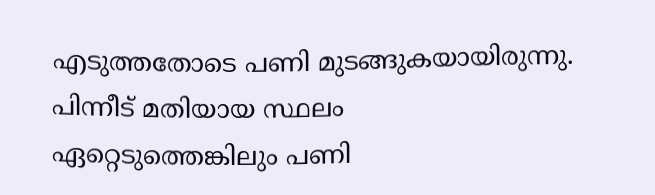എടുത്തതോടെ പണി മുടങ്ങുകയായിരുന്നു. പിന്നീട് മതിയായ സ്ഥലം ഏറ്റെടുത്തെങ്കിലും പണി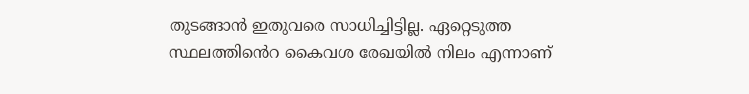തുടങ്ങാൻ ഇതുവരെ സാധിച്ചിട്ടില്ല. ഏറ്റെടുത്ത സ്ഥലത്തിൻെറ കൈവശ രേഖയിൽ നിലം എന്നാണ്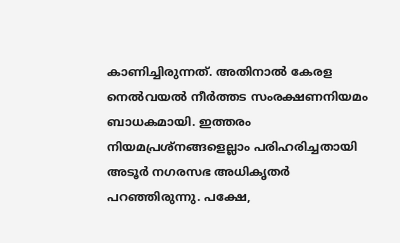കാണിച്ചിരുന്നത്. അതിനാൽ കേരള നെൽവയൽ നീർത്തട സംരക്ഷണനിയമം ബാധകമായി. ഇത്തരം നിയമപ്രശ്നങ്ങളെല്ലാം പരിഹരിച്ചതായി അടൂർ നഗരസഭ അധികൃതർ പറഞ്ഞിരുന്നു. പക്ഷേ,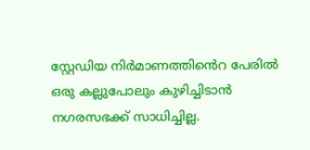സ്റ്റേഡിയ നിർമാണത്തിൻെറ പേരിൽ ഒരു കല്ലുപോലും കുഴിച്ചിടാൻ നഗരസഭക്ക് സാധിച്ചില്ല.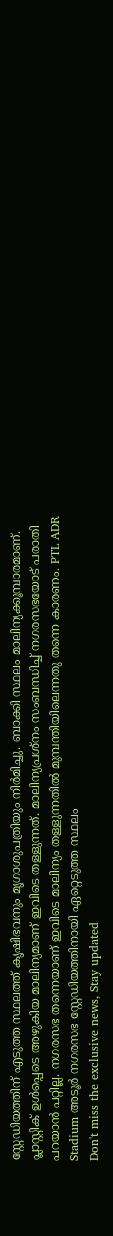സ്റ്റേഡിയത്തിന് എടുത്ത സ്ഥലത്ത് കൃഷിഭവനും മൃഗാശുപത്രിയും നിർമിച്ചു. ബാക്കി സ്ഥലം മാലിന്യക്കൂമ്പാരമാണ്. പ്ലാസ്റ്റിക് ഉൾപ്പെടെ അഴുകിയ മാലിന്യമാണ് ഇവിടെ തള്ളുന്നത്. മാലിന്യപ്രശ്നം സംബന്ധിച്ച് നഗരസഭയോട് പരാതി പറയാൻ പറ്റില്ല. നഗരസഭ തന്നെയാണ് ഇവിടെ മാലിന്യം തള്ളുന്നതിൽ മുമ്പന്തിയിലെന്നതു തന്നെ കാരണം. PTL ADR Stadium അടൂർ നഗരസഭ സ്റ്റേഡിയത്തിനായി ഏറ്റെടുത്ത സ്ഥലം
Don't miss the exclusive news, Stay updated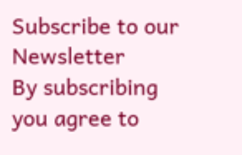Subscribe to our Newsletter
By subscribing you agree to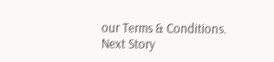our Terms & Conditions.
Next Story